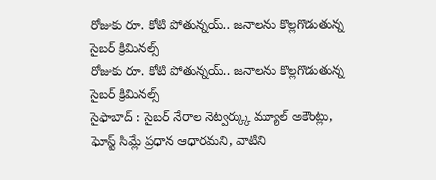రోజుకు రూ. కోటి పోతున్నయ్.. జనాలను కొల్లగొడుతున్న సైబర్ క్రిమినల్స్
రోజుకు రూ. కోటి పోతున్నయ్.. జనాలను కొల్లగొడుతున్న సైబర్ క్రిమినల్స్
సైఫాబాద్ : సైబర్ నేరాల నెట్వర్క్కు మ్యూల్ అకౌంట్లు, ఘోస్ట్ సిమ్లే ప్రధాన ఆధారమని, వాటిని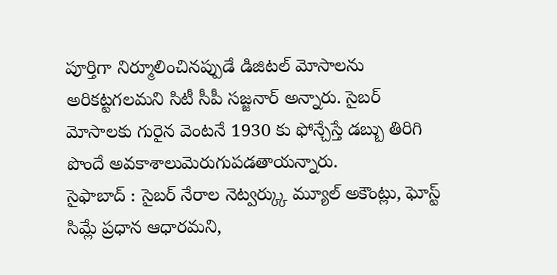పూర్తిగా నిర్మూలించినప్పుడే డిజిటల్ మోసాలను అరికట్టగలమని సిటీ సీపీ సజ్జనార్ అన్నారు. సైబర్ మోసాలకు గురైన వెంటనే 1930 కు ఫోన్చేస్తే డబ్బు తిరిగి పొందే అవకాశాలుమెరుగుపడతాయన్నారు.
సైఫాబాద్ : సైబర్ నేరాల నెట్వర్క్కు మ్యూల్ అకౌంట్లు, ఘోస్ట్ సిమ్లే ప్రధాన ఆధారమని,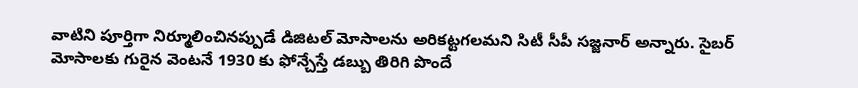వాటిని పూర్తిగా నిర్మూలించినప్పుడే డిజిటల్ మోసాలను అరికట్టగలమని సిటీ సీపీ సజ్జనార్ అన్నారు. సైబర్ మోసాలకు గురైన వెంటనే 1930 కు ఫోన్చేస్తే డబ్బు తిరిగి పొందే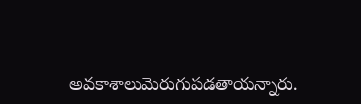అవకాశాలుమెరుగుపడతాయన్నారు.